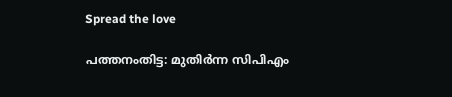Spread the love

പത്തനംതിട്ട: മുതിർന്ന സിപിഎം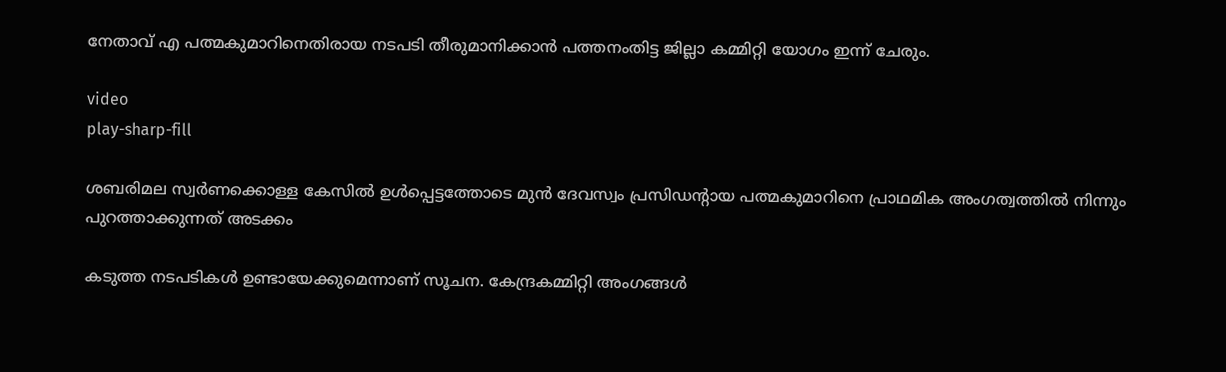നേതാവ് എ പത്മകുമാറിനെതിരായ നടപടി തീരുമാനിക്കാൻ പത്തനംതിട്ട ജില്ലാ കമ്മിറ്റി യോഗം ഇന്ന് ചേരും.

video
play-sharp-fill

ശബരിമല സ്വർണക്കൊള്ള കേസിൽ ഉൾപ്പെട്ടത്തോടെ മുൻ ദേവസ്വം പ്രസിഡന്‍റായ പത്മകുമാറിനെ പ്രാഥമിക അംഗത്വത്തിൽ നിന്നും പുറത്താക്കുന്നത് അടക്കം

കടുത്ത നടപടികൾ ഉണ്ടായേക്കുമെന്നാണ് സൂചന. കേന്ദ്രകമ്മിറ്റി അംഗങ്ങൾ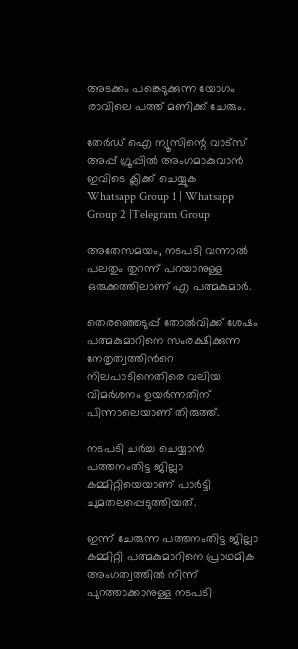അടക്കം പങ്കെടുക്കുന്ന യോഗം രാവിലെ പത്ത് മണിക്ക് ചേരും.

തേർഡ് ഐ ന്യൂസിന്റെ വാട്സ് അപ്പ് ഗ്രൂപ്പിൽ അംഗമാകുവാൻ ഇവിടെ ക്ലിക്ക് ചെയ്യുക
Whatsapp Group 1 | Whatsapp Group 2 |Telegram Group

അതേസമയം, നടപടി വന്നാൽ പലതും തുറന്ന് പറയാനുള്ള ഒരുക്കത്തിലാണ് എ പത്മകുമാർ.

തെരഞ്ഞെടുപ്പ് തോൽവിക്ക് ശേഷം പത്മകുമാറിനെ സംരക്ഷിക്കുന്ന നേതൃത്വത്തിന്‍റെ നിലപാടിനെതിരെ വലിയ വിമർശനം ഉയർന്നതിന് പിന്നാലെയാണ് തിരുത്ത്.

നടപടി ചർച്ച ചെയ്യാൻ പത്തനംതിട്ട ജില്ലാ കമ്മിറ്റിയെയാണ് പാര്‍ട്ടി ചുമതലപ്പെടുത്തിയത്.

ഇന്ന് ചേരുന്ന പത്തനംതിട്ട ജില്ലാ കമ്മിറ്റി പത്മകുമാറിനെ പ്രാഥമിക അംഗത്വത്തിൽ നിന്ന് പുറത്താക്കാനുള്ള നടപടി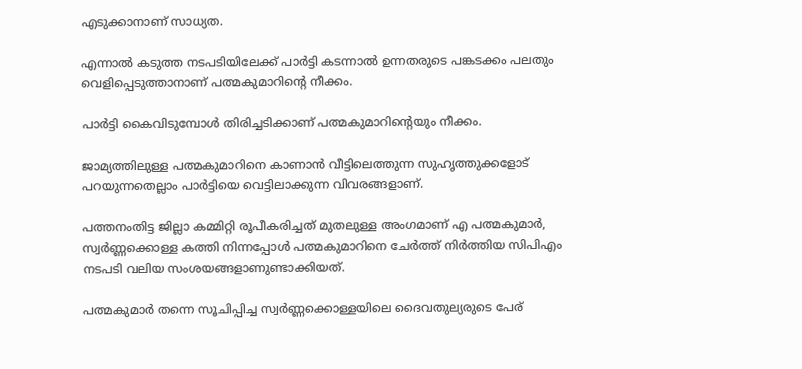എടുക്കാനാണ് സാധ്യത.

എന്നാല്‍ കടുത്ത നടപടിയിലേക്ക് പാര്‍ട്ടി കടന്നാല്‍ ഉന്നതരുടെ പങ്കടക്കം പലതും വെളിപ്പെടുത്താനാണ് പത്മകുമാറിന്‍റെ നീക്കം.

പാർട്ടി കൈവിടുമ്പോൾ തിരിച്ചടിക്കാണ് പത്മകുമാറിൻ്റെയും നീക്കം.

ജാമ്യത്തിലുള്ള പത്മകുമാറിനെ കാണാൻ വീട്ടിലെത്തുന്ന സുഹൃത്തുക്കളോട് പറയുന്നതെല്ലാം പാർട്ടിയെ വെട്ടിലാക്കുന്ന വിവരങ്ങളാണ്.

പത്തനംതിട്ട ജില്ലാ കമ്മിറ്റി രൂപീകരിച്ചത് മുതലുള്ള അംഗമാണ് എ പത്മകുമാർ, സ്വർണ്ണക്കൊള്ള കത്തി നിന്നപ്പോൾ പത്മകുമാറിനെ ചേർത്ത് നിർത്തിയ സിപിഎം നടപടി വലിയ സംശയങ്ങളാണുണ്ടാക്കിയത്.

പത്മകുമാർ തന്നെ സൂചിപ്പിച്ച സ്വർണ്ണക്കൊള്ളയിലെ ദൈവതുല്യരുടെ പേര്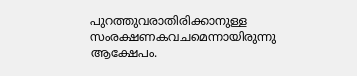പുറത്തുവരാതിരിക്കാനുള്ള സംരക്ഷണകവചമെന്നായിരുന്നു ആക്ഷേപം.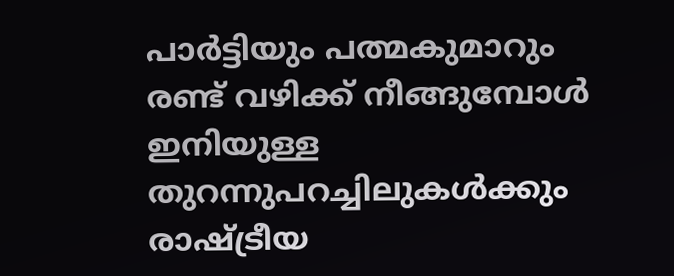പാർട്ടിയും പത്മകുമാറും രണ്ട് വഴിക്ക് നീങ്ങുമ്പോൾ ഇനിയുള്ള തുറന്നുപറച്ചിലുകൾക്കും രാഷ്ട്രീയ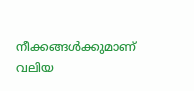നീക്കങ്ങൾക്കുമാണ് വലിയ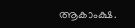ആകാംക്ഷ.